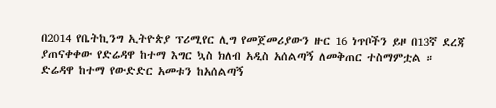በ2014 የቤትኪንግ ኢትዮጵያ ፕሪሚየር ሊግ የመጀመሪያውን ዙር 16 ነጥቦችን ይዞ በ13ኛ ደረጃ ያጠናቀቀው የድሬዳዋ ከተማ እግር ኳስ ክለብ አዲስ አሰልጣኝ ለመቅጠር ተስማምቷል ።
ድሬዳዋ ከተማ የውድድር አመቱን ከአሰልጣኝ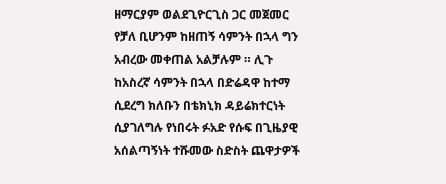ዘማርያም ወልደጊዮርጊስ ጋር መጀመር የቻለ ቢሆንም ከዘጠኝ ሳምንት በኋላ ግን አብረው መቀጠል አልቻሉም ። ሊጉ ከአስረኛ ሳምንት በኋላ በድሬዳዋ ከተማ ሲደረግ ክለቡን በቴክኒክ ዳይሬክተርነት ሲያገለግሉ የነበሩት ፉአድ የሱፍ በጊዜያዊ አሰልጣኝነት ተሹመው ስድስት ጨዋታዎች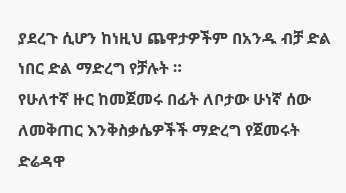ያደረጉ ሲሆን ከነዚህ ጨዋታዎችም በአንዱ ብቻ ድል ነበር ድል ማድረግ የቻሉት ።
የሁለተኛ ዙር ከመጀመሩ በፊት ለቦታው ሁነኛ ሰው ለመቅጠር እንቅስቃሴዎችች ማድረግ የጀመሩት ድሬዳዋ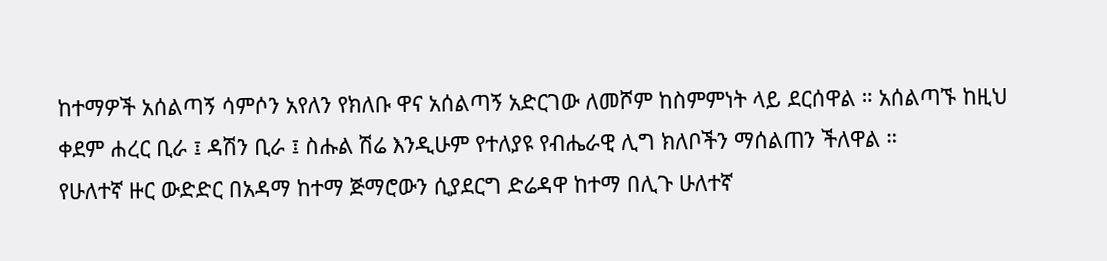ከተማዎች አሰልጣኝ ሳምሶን አየለን የክለቡ ዋና አሰልጣኝ አድርገው ለመሾም ከስምምነት ላይ ደርሰዋል ። አሰልጣኙ ከዚህ ቀደም ሐረር ቢራ ፤ ዳሽን ቢራ ፤ ስሑል ሽሬ እንዲሁም የተለያዩ የብሔራዊ ሊግ ክለቦችን ማሰልጠን ችለዋል ።
የሁለተኛ ዙር ውድድር በአዳማ ከተማ ጅማሮውን ሲያደርግ ድሬዳዋ ከተማ በሊጉ ሁለተኛ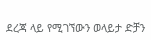ደረጃ ላይ የሚገኘውን ወላይታ ድቻን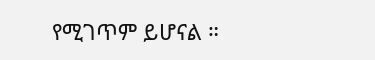የሚገጥም ይሆናል ።